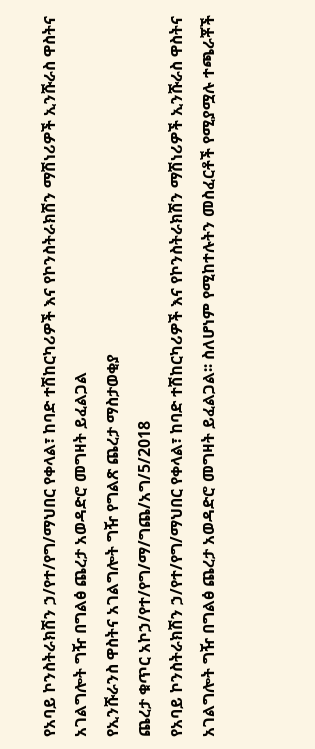የአባይ ኮንስትራክሽን ኃ/የተ/የግ/ማህበር የቀላል፣ ከባድ ተሽከርካሪዎች እና የኮንስትራክሽን ማሽነሪዎች ኢንሹራስ ዋስትና አገልግሎት ግዥ በግልፅ ጨረታ አወዳድሮ መግዛት ይፈልጋል
የኢንሹራንስ ዋስትና አገልግሎት ግዥ የግልጽ ጨረታ ማስታወቂያ
ጨረታ ቁጥር አኮኃ/የተ/የግ/ማ/ግጨ/አግ/5/2018
የአባይ ኮንስትራክሽን ኃ/የተ/የግ/ማህበር የቀላል፣ ከባድ ተሽከርካሪዎች እና የኮንስትራክሽን ማሽነሪዎች ኢንሹራስ ዋስትና አገልግሎት ግዥ በግልፅ ጨረታ አወዳድሮ መግዛት ይፈልጋል፡፡ ስለሆነም የሚከተሉትን መስፈርቶች የሚያሟሉ ተጫራቾች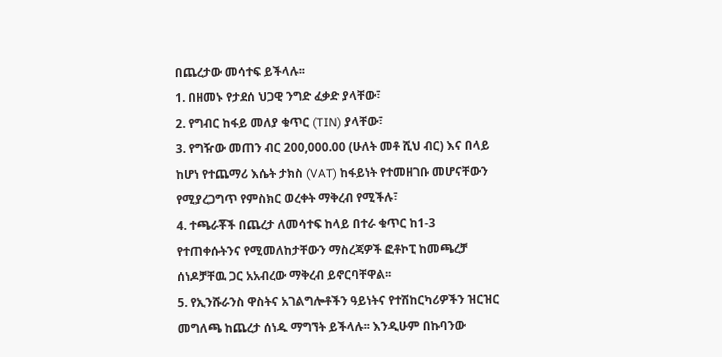በጨረታው መሳተፍ ይችላሉ፡፡
1. በዘመኑ የታደሰ ህጋዊ ንግድ ፈቃድ ያላቸው፣
2. የግብር ከፋይ መለያ ቁጥር (TIN) ያላቸው፣
3. የግዥው መጠን ብር 200,000.00 (ሁለት መቶ ሺህ ብር) እና በላይ ከሆነ የተጨማሪ እሴት ታክስ (VAT) ከፋይነት የተመዘገቡ መሆናቸውን የሚያረጋግጥ የምስክር ወረቀት ማቅረብ የሚችሉ፣
4. ተጫራቾች በጨረታ ለመሳተፍ ከላይ በተራ ቁጥር ከ1-3 የተጠቀሱትንና የሚመለከታቸውን ማስረጃዎች ፎቶኮፒ ከመጫረቻ ሰነዶቻቸዉ ጋር አአብረው ማቅረብ ይኖርባቸዋል፡፡
5. የኢንሹራንስ ዋስትና አገልግሎቶችን ዓይነትና የተሽከርካሪዎችን ዝርዝር መግለጫ ከጨረታ ሰነዱ ማግኘት ይችላሉ፡፡ እንዲሁም በኩባንው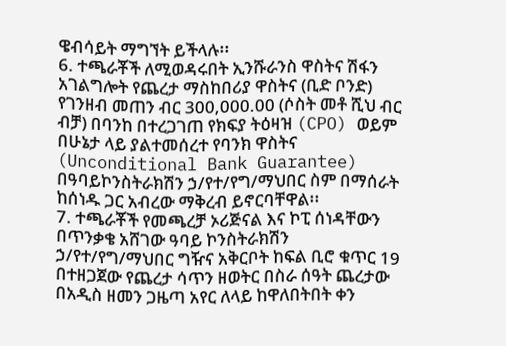ዌብሳይት ማግኘት ይችላሉ፡፡
6. ተጫራቾች ለሚወዳሩበት ኢንሹራንስ ዋስትና ሽፋን አገልግሎት የጨረታ ማስከበሪያ ዋስትና (ቢድ ቦንድ) የገንዘብ መጠን ብር 300,000.00 (ሶስት መቶ ሺህ ብር ብቻ) በባንከ በተረጋገጠ የክፍያ ትዕዛዝ (CPO) ወይም በሁኔታ ላይ ያልተመሰረተ የባንክ ዋስትና (Unconditional Bank Guarantee) በዓባይኮንስትራክሽን ኃ/የተ/የግ/ማህበር ስም በማሰራት ከሰነዱ ጋር አብረው ማቅረብ ይኖርባቸዋል፡፡
7. ተጫራቾች የመጫረቻ ኦሪጅናል እና ኮፒ ሰነዳቸውን በጥንቃቄ አሸገው ዓባይ ኮንስትራክሽን ኃ/የተ/የግ/ማህበር ግዥና አቅርቦት ከፍል ቢሮ ቁጥር 19 በተዘጋጀው የጨረታ ሳጥን ዘወትር በስራ ሰዓት ጨረታው በአዲስ ዘመን ጋዜጣ አየር ለላይ ከዋለበትበት ቀን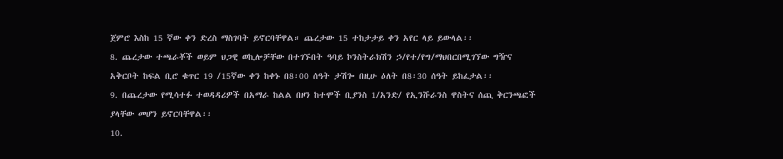ጀምሮ እስከ 15 ኛው ቀን ድረስ ማስገባት ይኖርባቸዋል። ጨረታው 15 ተከታታይ ቀን አየር ላይ ይውላል፡፡
8. ጨረታው ተጫራቾች ወይም ህጋዊ ወኪሎቻቸው በተገኙበት ዓባይ ኮንስትራክሽን ኃ/የተ/የግ/ማህበርበሚገኘው ግዥና አቅርቦት ከፍል ቢሮ ቁጥር 19 /15ኛው ቀን ከቀኑ በ8፡00 ሰዓት ታሽጐ በዚሁ ዕለት በ8፡30 ሰዓት ይከፈታል፡፡
9. በጨረታው የሚሳተፉ ተወዳዳሪዎች በአማራ ከልል በዞን ከተሞች ቢያንስ 1/አንድ/ የኢንሹራንስ ዋስትና ሰጪ ቅርንጫፎች ያላቸው መሆን ይኖርባቸዋል፡፡
10.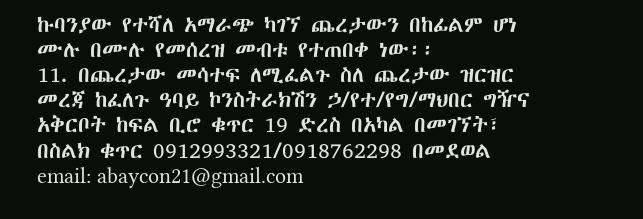ኩባንያው የተሻለ አማራጭ ካገኘ ጨረታውን በከፊልም ሆነ ሙሉ በሙሉ የመሰረዝ መብቱ የተጠበቀ ነው፡፡
11. በጨረታው መሳተፍ ለሚፈልጉ ስለ ጨረታው ዝርዝር መረጃ ከፈለጉ ዓባይ ኮንስትራክሽን ኃ/የተ/የግ/ማህበር ግዥና አቅርቦት ከፍል ቢሮ ቁጥር 19 ድረስ በአካል በመገኘት፣
በስልክ ቁጥር 0912993321/0918762298 በመደወል
email: abaycon21@gmail.com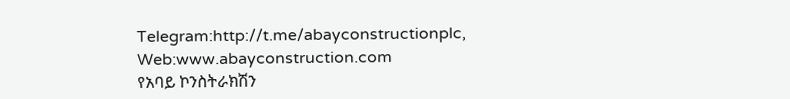Telegram:http://t.me/abayconstructionplc,
Web:www.abayconstruction.com
የአባይ ኮንስትራክሽን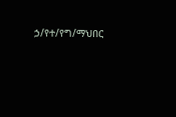ኃ/የተ/የግ/ማህበር